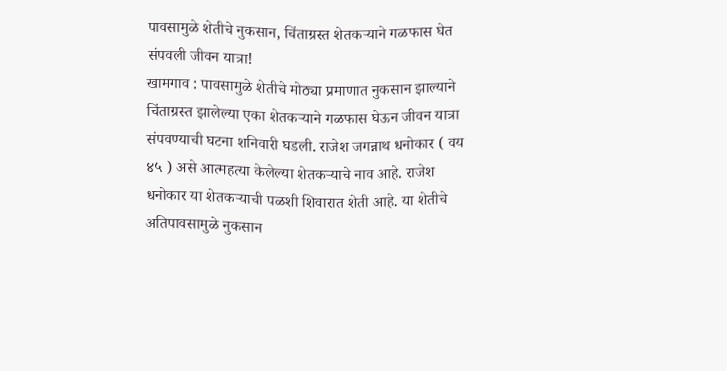पावसामुळे शेतीचे नुकसान, चिंताग्रस्त शेतकऱ्याने गळफास घेत संपवली जीवन यात्रा!
खामगाव : पावसामुळे शेतीचे मोठ्या प्रमाणात नुकसान झाल्याने चिंताग्रस्त झालेल्या एका शेतकऱ्याने गळफास घेऊन जीवन यात्रा संपवण्याची घटना शनिवारी घडली. राजेश जगन्नाथ धनोकार ( वय ४५ ) असे आत्महत्या केलेल्या शेतकऱ्याचे नाव आहे. राजेश धनोकार या शेतकऱ्याची पळशी शिवारात शेती आहे. या शेतीचे अतिपावसामुळे नुकसान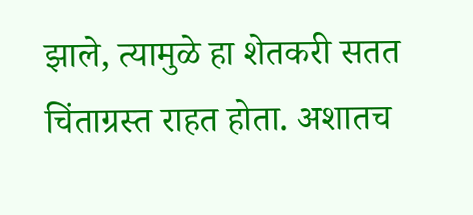झाले, त्यामुळे हा शेतकरी सतत चिंताग्रस्त राहत होता. अशातच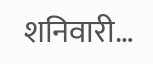शनिवारी…